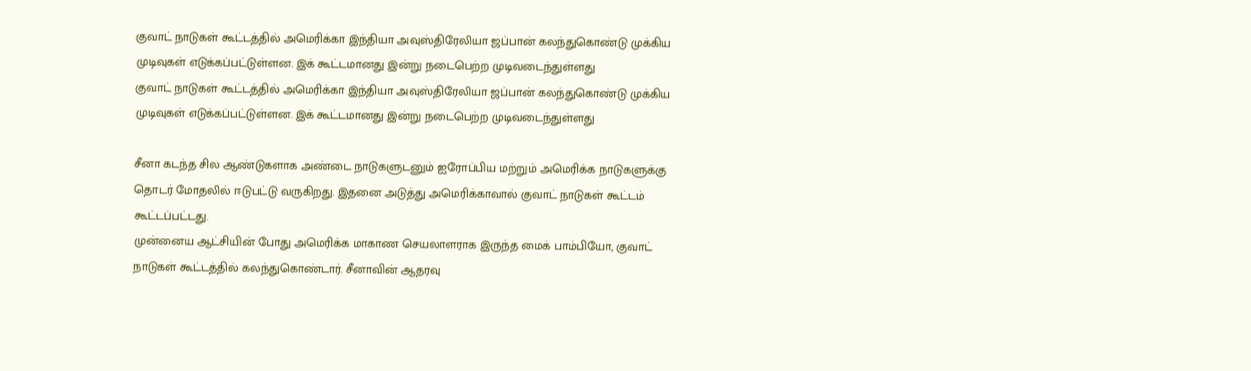குவாட் நாடுகள் கூட்டத்தில் அமெரிக்கா இந்தியா அவுஸ்திரேலியா ஜப்பான் கலந்துகொண்டு முக்கிய முடிவுகள் எடுக்கப்பட்டுள்ளன. இக் கூட்டமானது இன்று நடைபெற்ற முடிவடைந்துள்ளது
குவாட் நாடுகள் கூட்டத்தில் அமெரிக்கா இந்தியா அவுஸ்திரேலியா ஜப்பான் கலந்துகொண்டு முக்கிய முடிவுகள் எடுக்கப்பட்டுள்ளன. இக் கூட்டமானது இன்று நடைபெற்ற முடிவடைந்துள்ளது

சீனா கடந்த சில ஆண்டுகளாக அண்டை நாடுகளுடனும் ஐரோப்பிய மற்றும் அமெரிக்க நாடுகளுக்கு தொடர் மோதலில் ஈடுபட்டு வருகிறது. இதனை அடுத்து அமெரிக்காவால் குவாட் நாடுகள் கூட்டம் கூட்டப்பட்டது.
முன்னைய ஆட்சியின் போது அமெரிக்க மாகாண செயலாளராக இருந்த மைக் பாம்பியோ, குவாட் நாடுகள் கூட்டத்தில் கலந்துகொண்டார். சீனாவின் ஆதரவு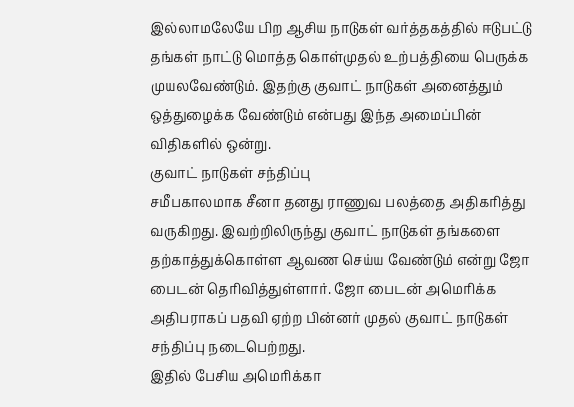இல்லாமலேயே பிற ஆசிய நாடுகள் வர்த்தகத்தில் ஈடுபட்டு தங்கள் நாட்டு மொத்த கொள்முதல் உற்பத்தியை பெருக்க முயலவேண்டும். இதற்கு குவாட் நாடுகள் அனைத்தும் ஒத்துழைக்க வேண்டும் என்பது இந்த அமைப்பின் விதிகளில் ஒன்று.
குவாட் நாடுகள் சந்திப்பு
சமீபகாலமாக சீனா தனது ராணுவ பலத்தை அதிகரித்து வருகிறது. இவற்றிலிருந்து குவாட் நாடுகள் தங்களை தற்காத்துக்கொள்ள ஆவண செய்ய வேண்டும் என்று ஜோ பைடன் தெரிவித்துள்ளார். ஜோ பைடன் அமெரிக்க அதிபராகப் பதவி ஏற்ற பின்னர் முதல் குவாட் நாடுகள் சந்திப்பு நடைபெற்றது.
இதில் பேசிய அமெரிக்கா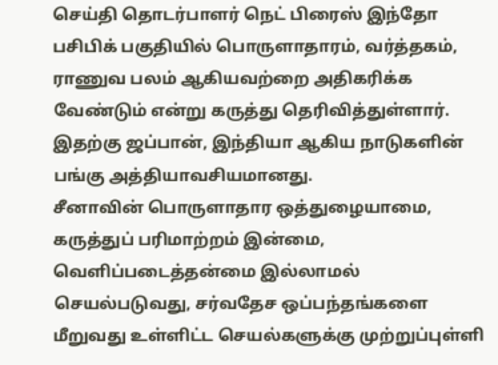செய்தி தொடர்பாளர் நெட் பிரைஸ் இந்தோ பசிபிக் பகுதியில் பொருளாதாரம், வர்த்தகம், ராணுவ பலம் ஆகியவற்றை அதிகரிக்க வேண்டும் என்று கருத்து தெரிவித்துள்ளார். இதற்கு ஜப்பான், இந்தியா ஆகிய நாடுகளின் பங்கு அத்தியாவசியமானது.
சீனாவின் பொருளாதார ஒத்துழையாமை, கருத்துப் பரிமாற்றம் இன்மை, வெளிப்படைத்தன்மை இல்லாமல் செயல்படுவது, சர்வதேச ஒப்பந்தங்களை மீறுவது உள்ளிட்ட செயல்களுக்கு முற்றுப்புள்ளி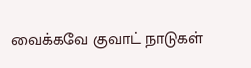வைக்கவே குவாட் நாடுகள்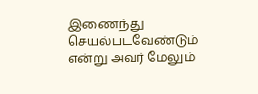இணைந்து செயல்படவேண்டும் என்று அவர் மேலும்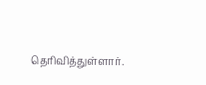தெரிவித்துள்ளார்.